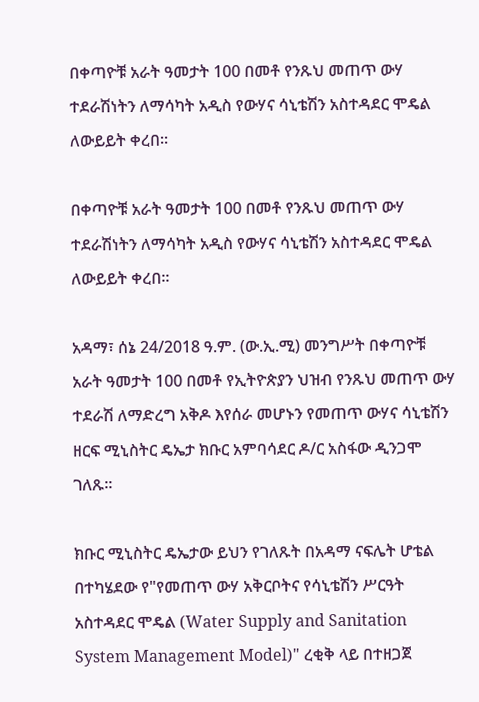በቀጣዮቹ አራት ዓመታት 100 በመቶ የንጹህ መጠጥ ውሃ ተደራሽነትን ለማሳካት አዲስ የውሃና ሳኒቴሽን አስተዳደር ሞዴል ለውይይት ቀረበ።

በቀጣዮቹ አራት ዓመታት 100 በመቶ የንጹህ መጠጥ ውሃ ተደራሽነትን ለማሳካት አዲስ የውሃና ሳኒቴሽን አስተዳደር ሞዴል ለውይይት ቀረበ።

አዳማ፣ ሰኔ 24/2018 ዓ.ም. (ው.ኢ.ሚ) መንግሥት በቀጣዮቹ አራት ዓመታት 100 በመቶ የኢትዮጵያን ህዝብ የንጹህ መጠጥ ውሃ ተደራሽ ለማድረግ አቅዶ እየሰራ መሆኑን የመጠጥ ውሃና ሳኒቴሽን ዘርፍ ሚኒስትር ዴኤታ ክቡር አምባሳደር ዶ/ር አስፋው ዲንጋሞ ገለጹ።

ክቡር ሚኒስትር ዴኤታው ይህን የገለጹት በአዳማ ናፍሌት ሆቴል በተካሄደው የ"የመጠጥ ውሃ አቅርቦትና የሳኒቴሽን ሥርዓት አስተዳደር ሞዴል (Water Supply and Sanitation System Management Model)" ረቂቅ ላይ በተዘጋጀ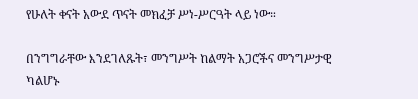የሁለት ቀናት አውደ ጥናት መክፈቻ ሥነ-ሥርዓት ላይ ነው።

በንግግራቸው እንደገለጹት፣ መንግሥት ከልማት አጋሮችና መንግሥታዊ ካልሆኑ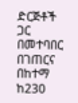ድርጅቶች ጋር በመተባበር በገጠርና በከተማ ከ230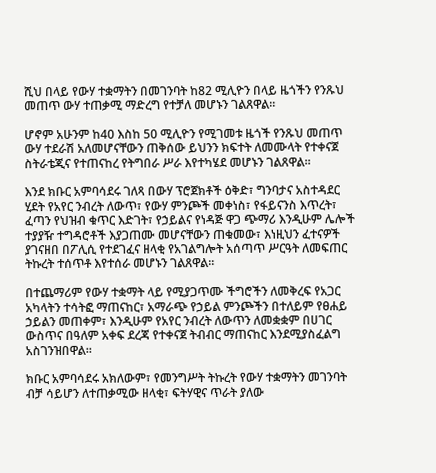ሺህ በላይ የውሃ ተቋማትን በመገንባት ከ82 ሚሊዮን በላይ ዜጎችን የንጹህ መጠጥ ውሃ ተጠቃሚ ማድረግ የተቻለ መሆኑን ገልጸዋል።

ሆኖም አሁንም ከ40 እስከ 50 ሚሊዮን የሚገመቱ ዜጎች የንጹህ መጠጥ ውሃ ተደራሽ አለመሆናቸውን ጠቅሰው ይህንን ክፍተት ለመሙላት የተቀናጀ ስትራቴጂና የተጠናከረ የትግበራ ሥራ እየተካሄደ መሆኑን ገልጸዋል።

እንደ ክቡር አምባሳደሩ ገለጻ በውሃ ፕሮጀክቶች ዕቅድ፣ ግንባታና አስተዳደር ሂደት የአየር ንብረት ለውጥ፣ የውሃ ምንጮች መቀነስ፣ የፋይናንስ እጥረት፣ ፈጣን የህዝብ ቁጥር እድገት፣ የኃይልና የነዳጅ ዋጋ ጭማሪ እንዲሁም ሌሎች ተያያዥ ተግዳሮቶች እያጋጠሙ መሆናቸውን ጠቁመው፣ እነዚህን ፈተናዎች ያገናዘበ በፖሊሲ የተደገፈና ዘላቂ የአገልግሎት አሰጣጥ ሥርዓት ለመፍጠር ትኩረት ተሰጥቶ እየተሰራ መሆኑን ገልጸዋል።

በተጨማሪም የውሃ ተቋማት ላይ የሚያጋጥሙ ችግሮችን ለመቅረፍ የአጋር አካላትን ተሳትፎ ማጠናከር፣ አማራጭ የኃይል ምንጮችን በተለይም የፀሐይ ኃይልን መጠቀም፣ እንዲሁም የአየር ንብረት ለውጥን ለመቋቋም በሀገር ውስጥና በዓለም አቀፍ ደረጃ የተቀናጀ ትብብር ማጠናከር እንደሚያስፈልግ አስገንዝበዋል።

ክቡር አምባሳደሩ አክለውም፣ የመንግሥት ትኩረት የውሃ ተቋማትን መገንባት ብቻ ሳይሆን ለተጠቃሚው ዘላቂ፣ ፍትሃዊና ጥራት ያለው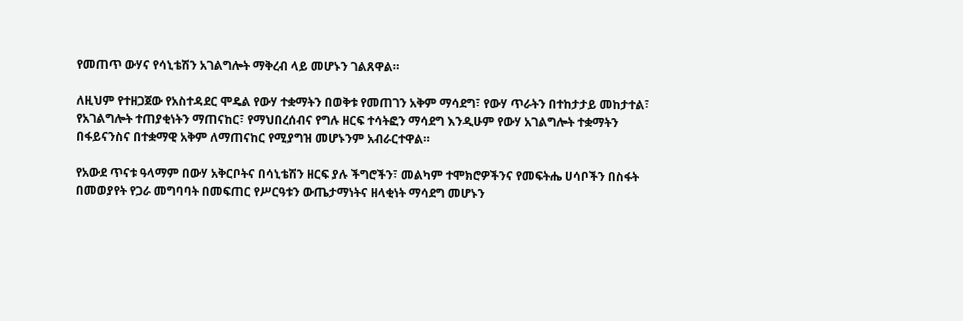የመጠጥ ውሃና የሳኒቴሽን አገልግሎት ማቅረብ ላይ መሆኑን ገልጸዋል።

ለዚህም የተዘጋጀው የአስተዳደር ሞዴል የውሃ ተቋማትን በወቅቱ የመጠገን አቅም ማሳደግ፣ የውሃ ጥራትን በተከታታይ መከታተል፣ የአገልግሎት ተጠያቂነትን ማጠናከር፣ የማህበረሰብና የግሉ ዘርፍ ተሳትፎን ማሳደግ እንዲሁም የውሃ አገልግሎት ተቋማትን በፋይናንስና በተቋማዊ አቅም ለማጠናከር የሚያግዝ መሆኑንም አብራርተዋል።

የአውደ ጥናቱ ዓላማም በውሃ አቅርቦትና በሳኒቴሽን ዘርፍ ያሉ ችግሮችን፣ መልካም ተሞክሮዎችንና የመፍትሔ ሀሳቦችን በስፋት በመወያየት የጋራ መግባባት በመፍጠር የሥርዓቱን ውጤታማነትና ዘላቂነት ማሳደግ መሆኑን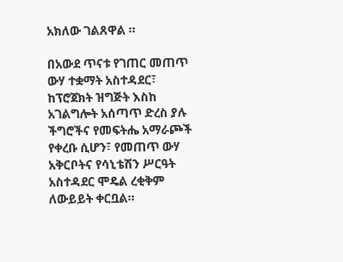አክለው ገልጸዋል ።

በአውደ ጥናቱ የገጠር መጠጥ ውሃ ተቋማት አስተዳደር፣ ከፕሮጀክት ዝግጅት እስከ አገልግሎት አሰጣጥ ድረስ ያሉ ችግሮችና የመፍትሔ አማራጮች የቀረቡ ሲሆን፣ የመጠጥ ውሃ አቅርቦትና የሳኒቴሽን ሥርዓት አስተዳደር ሞዴል ረቂቅም ለውይይት ቀርቧል።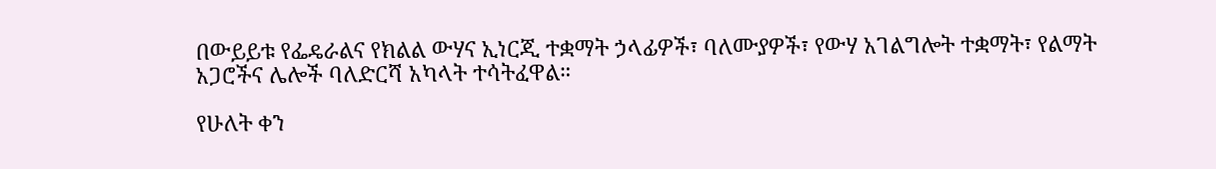በውይይቱ የፌዴራልና የክልል ውሃና ኢነርጂ ተቋማት ኃላፊዎች፣ ባለሙያዎች፣ የውሃ አገልግሎት ተቋማት፣ የልማት አጋሮችና ሌሎች ባለድርሻ አካላት ተሳትፈዋል።

የሁለት ቀን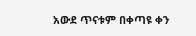አውደ ጥናቱም በቀጣዩ ቀን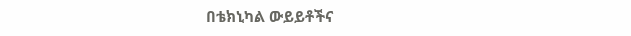በቴክኒካል ውይይቶችና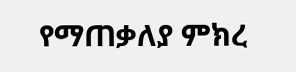የማጠቃለያ ምክረ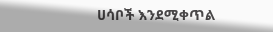ሀሳቦች እንደሚቀጥል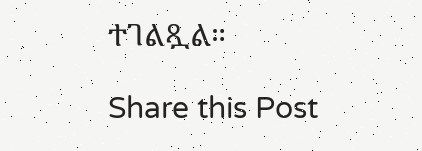ተገልጿል።

Share this Post